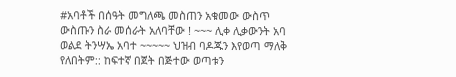#አባቶች በሰዓት መግለጫ መስጠን አቁመው ውስጥ ውስጡን ስራ መሰራት አለባቸው ! ~~~ ሊቀ ሊቃውንት አባ ወልደ ትንሣኤ አባተ ~~~~~ ህዝብ ባዶጁን እየወጣ ማለቅ የለበትም:: ከፍተኛ በጀት በጅተው ወጣቱን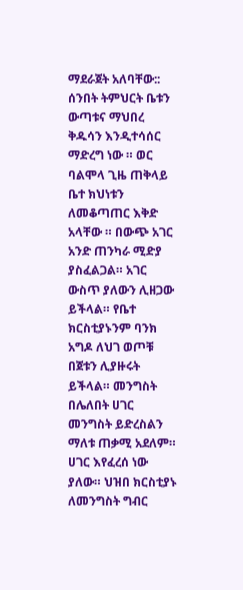ማደራጀት አለባቸው:: ሰንበት ትምህርት ቤቱን ውጣቱና ማህበረ ቅዱሳን እንዲተሳሰር ማድረግ ነው ። ወር ባልሞላ ጊዜ ጠቅላይ ቤተ ክህነቱን ለመቆጣጠር እቅድ አላቸው ። በውጭ አገር አንድ ጠንካራ ሚድያ ያስፈልጋል። አገር ውስጥ ያለውን ሊዘጋው ይችላል። የቤተ ክርስቲያኑንም ባንክ አግዶ ለህገ ወጦቹ በጀቱን ሊያዙሩት ይችላል። መንግስት በሌለበት ሀገር መንግስት ይድረስልን ማለቱ ጠቃሚ አደለም። ሀገር እየፈረሰ ነው ያለው። ህዝበ ክርስቲያኑ ለመንግስት ግብር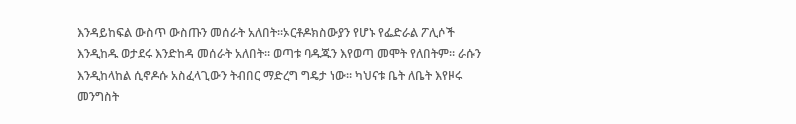እንዳይከፍል ውስጥ ውስጡን መሰራት አለበት።ኦርቶዶክስውያን የሆኑ የፌድራል ፖሊሶች እንዲከዱ ወታደሩ እንድከዳ መሰራት አለበት። ወጣቱ ባዱጁን እየወጣ መሞት የለበትም። ራሱን እንዲከላከል ሲኖዶሱ አስፈላጊውን ትብበር ማድረግ ግዴታ ነው። ካህናቱ ቤት ለቤት እየዞሩ መንግስት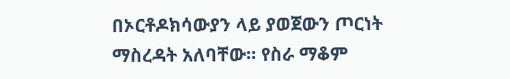በኦርቶዶክሳውያን ላይ ያወጀውን ጦርነት ማስረዳት አለባቸው። የስራ ማቆም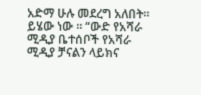አድማ ሁሉ መደረግ አለበት። ይሄው ነው ። “ውድ የአሻራ ሚዲያ ቤተሰቦች የአሻራ ሚዲያ ቻናልን ላይክና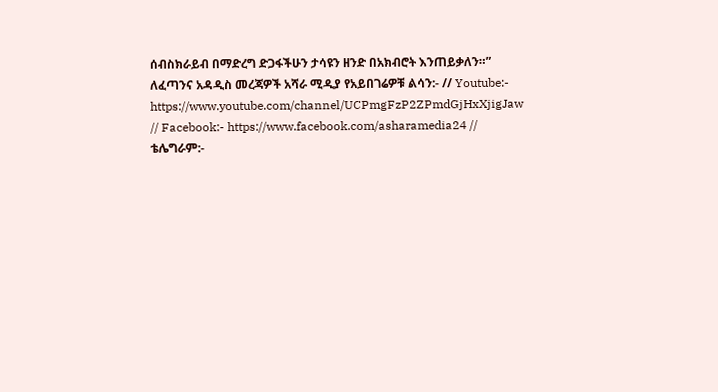ሰብስክራይብ በማድረግ ድጋፋችሁን ታሳዩን ዘንድ በአክብሮት እንጠይቃለን።” ለፈጣንና አዳዲስ መረጃዎች አሻራ ሚዲያ የአይበገሬዎቹ ልሳን:- // Youtube:- https://www.youtube.com/channel/UCPmgFzP2ZPmdGjHxXjigJaw // Facebook:- https://www.facebook.com/asharamedia24 // ቴሌግራም:-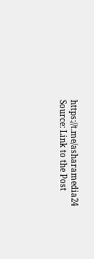https://t.me/asharamedia24
Source: Link to the Post